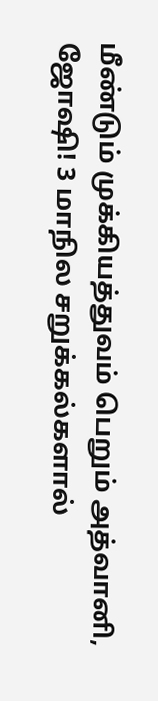மீண்டும் முக்கியத்துவம் பெறும் அத்வானி, ஜோஷி! 3 மாநில சறுக்கல்களால்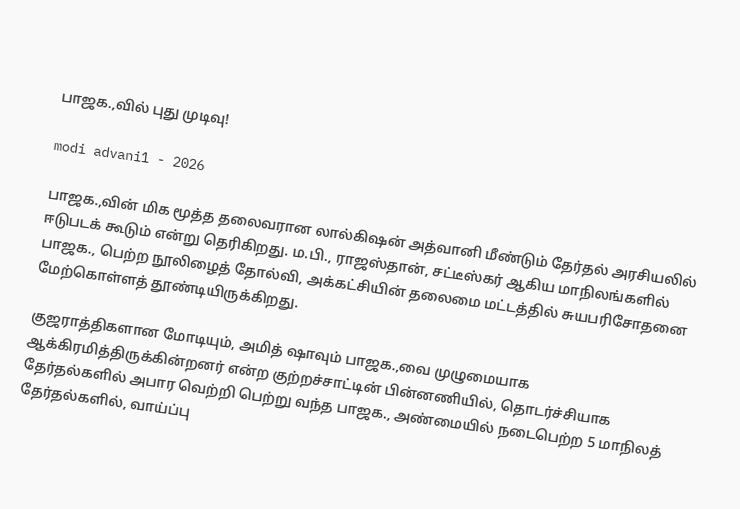பாஜக.,வில் புது முடிவு!

modi advani1 - 2026

பாஜக.,வின் மிக மூத்த தலைவரான லால்கிஷன் அத்வானி மீண்டும் தேர்தல் அரசியலில் ஈடுபடக் கூடும் என்று தெரிகிறது. ம.பி., ராஜஸ்தான், சட்டீஸ்கர் ஆகிய மாநிலங்களில் பாஜக., பெற்ற நூலிழைத் தோல்வி, அக்கட்சியின் தலைமை மட்டத்தில் சுயபரிசோதனை மேற்கொள்ளத் தூண்டியிருக்கிறது.

குஜராத்திகளான மோடியும், அமித் ஷாவும் பாஜக.,வை முழுமையாக ஆக்கிரமித்திருக்கின்றனர் என்ற குற்றச்சாட்டின் பின்னணியில், தொடர்ச்சியாக தேர்தல்களில் அபார வெற்றி பெற்று வந்த பாஜக., அண்மையில் நடைபெற்ற 5 மாநிலத் தேர்தல்களில், வாய்ப்பு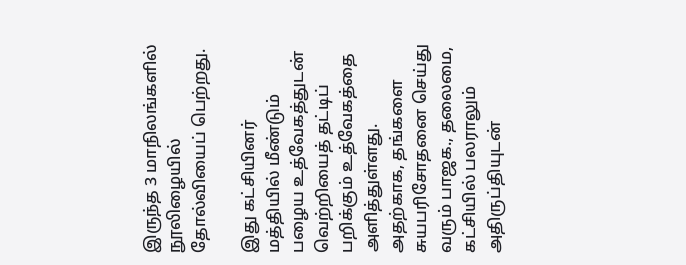இருந்த 3 மாநிலங்களில் நூலிழையில் தோல்வியைப் பெற்றது.

இது கட்சியினர் மத்தியில் மீண்டும் பழைய உத்வேகத்துடன் வெற்றியைத் தட்டிப் பறிக்கும் உத்வேகத்தை அளித்துள்ளது. அதற்காக, தங்களை சுயபரிசோதனை செய்து வரும் பாஜக., தலைமை, கட்சியில் பலராலும் அதிருப்தியுடன்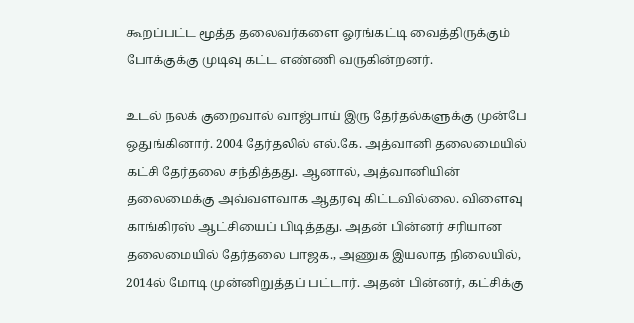கூறப்பட்ட மூத்த தலைவர்களை ஓரங்கட்டி வைத்திருக்கும் போக்குக்கு முடிவு கட்ட எண்ணி வருகின்றனர்.

உடல் நலக் குறைவால் வாஜ்பாய் இரு தேர்தல்களுக்கு முன்பே ஒதுங்கினார். 2004 தேர்தலில் எல்.கே. அத்வானி தலைமையில் கட்சி தேர்தலை சந்தித்தது. ஆனால், அத்வானியின் தலைமைக்கு அவ்வளவாக ஆதரவு கிட்டவில்லை. விளைவு காங்கிரஸ் ஆட்சியைப் பிடித்தது. அதன் பின்னர் சரியான தலைமையில் தேர்தலை பாஜக., அணுக இயலாத நிலையில், 2014ல் மோடி முன்னிறுத்தப் பட்டார். அதன் பின்னர், கட்சிக்கு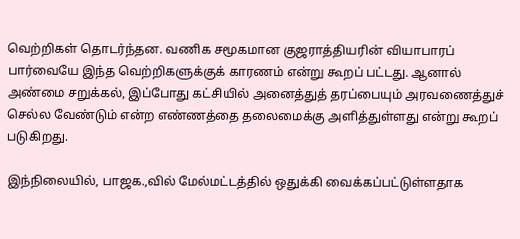வெற்றிகள் தொடர்ந்தன. வணிக சமூகமான குஜராத்தியரின் வியாபாரப் பார்வையே இந்த வெற்றிகளுக்குக் காரணம் என்று கூறப் பட்டது. ஆனால் அண்மை சறுக்கல், இப்போது கட்சியில் அனைத்துத் தரப்பையும் அரவணைத்துச் செல்ல வேண்டும் என்ற எண்ணத்தை தலைமைக்கு அளித்துள்ளது என்று கூறப் படுகிறது.

இந்நிலையில், பாஜக.,வில் மேல்மட்டத்தில் ஒதுக்கி வைக்கப்பட்டுள்ளதாக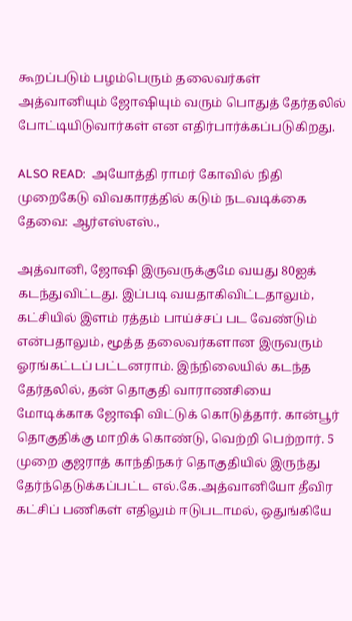கூறப்படும் பழம்பெரும் தலைவர்கள் அத்வானியும் ஜோஷியும் வரும் பொதுத் தேர்தலில் போட்டியிடுவார்கள் என எதிர்பார்க்கப்படுகிறது.

ALSO READ:  அயோத்தி ராமர் கோவில் நிதி முறைகேடு விவகாரத்தில் கடும் நடவடிக்கை தேவை: ஆர்எஸ்எஸ்.,

அத்வானி, ஜோஷி இருவருக்குமே வயது 80ஐக் கடந்துவிட்டது. இப்படி வயதாகிவிட்டதாலும், கட்சியில் இளம் ரத்தம் பாய்ச்சப் பட வேண்டும் என்பதாலும், மூத்த தலைவர்களான இருவரும் ஓரங்கட்டப் பட்டனராம். இந்நிலையில் கடந்த தேர்தலில், தன் தொகுதி வாராணசியை மோடிக்காக ஜோஷி விட்டுக் கொடுத்தார். கான்பூர் தொகுதிக்கு மாறிக் கொண்டு, வெற்றி பெற்றார். 5 முறை குஜராத் காந்திநகர் தொகுதியில் இருந்து தேர்ந்தெடுக்கப்பட்ட எல்.கே.அத்வானியோ தீவிர கட்சிப் பணிகள் எதிலும் ஈடுபடாமல், ஒதுங்கியே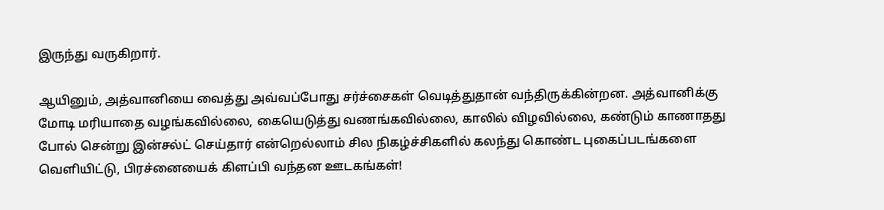இருந்து வருகிறார்.

ஆயினும், அத்வானியை வைத்து அவ்வப்போது சர்ச்சைகள் வெடித்துதான் வந்திருக்கின்றன. அத்வானிக்கு மோடி மரியாதை வழங்கவில்லை, கையெடுத்து வணங்கவில்லை, காலில் விழவில்லை, கண்டும் காணாதது போல் சென்று இன்சல்ட் செய்தார் என்றெல்லாம் சில நிகழ்ச்சிகளில் கலந்து கொண்ட புகைப்படங்களை வெளியிட்டு, பிரச்னையைக் கிளப்பி வந்தன ஊடகங்கள்!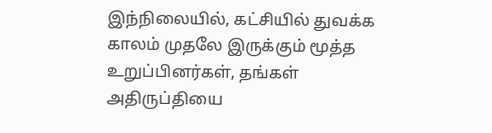இந்நிலையில், கட்சியில் துவக்க காலம் முதலே இருக்கும் மூத்த உறுப்பினர்கள், தங்கள் அதிருப்தியை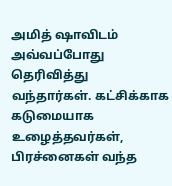அமித் ஷாவிடம் அவ்வப்போது தெரிவித்து வந்தார்கள். கட்சிக்காக கடுமையாக உழைத்தவர்கள், பிரச்னைகள் வந்த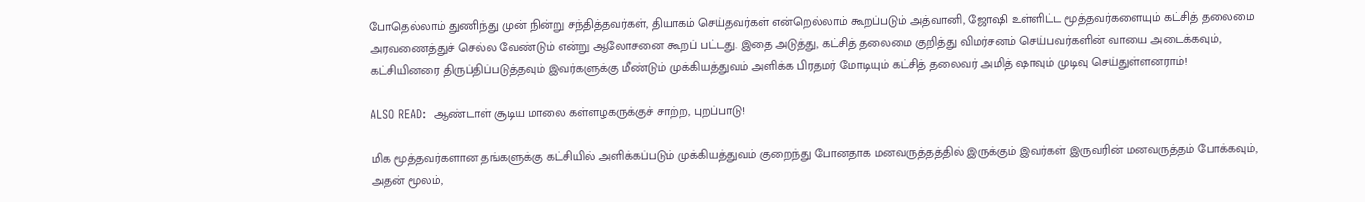போதெல்லாம் துணிந்து முன் நின்று சந்தித்தவர்கள், தியாகம் செய்தவர்கள் என்றெல்லாம் கூறப்படும் அத்வானி, ஜோஷி உள்ளிட்ட மூத்தவர்களையும் கட்சித் தலைமை அரவணைத்துச் செல்ல வேண்டும் என்று ஆலோசனை கூறப் பட்டது. இதை அடுத்து, கட்சித் தலைமை குறித்து விமர்சனம் செய்பவர்களின் வாயை அடைக்கவும், கட்சியினரை திருப்திப்படுத்தவும் இவர்களுக்கு மீண்டும் முக்கியத்துவம் அளிக்க பிரதமர் மோடியும் கட்சித் தலைவர் அமித் ஷாவும் முடிவு செய்துள்ளனராம்!

ALSO READ:  ஆண்டாள் சூடிய மாலை கள்ளழகருக்குச் சாற்ற, புறப்பாடு!

மிக மூத்தவர்களான தங்களுக்கு கட்சியில் அளிக்கப்படும் முக்கியத்துவம் குறைந்து போனதாக மனவருத்தத்தில் இருக்கும் இவர்கள் இருவரின் மனவருத்தம் போக்கவும், அதன் மூலம்,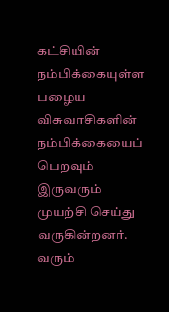கட்சியின் நம்பிக்கையுள்ள பழைய விசுவாசிகளின் நம்பிக்கையைப் பெறவும் இருவரும் முயற்சி செய்து வருகின்றனர். வரும்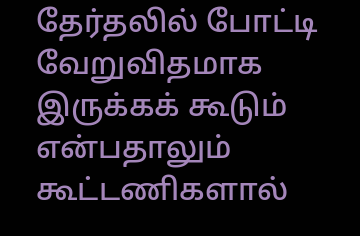தேர்தலில் போட்டி வேறுவிதமாக இருக்கக் கூடும் என்பதாலும் கூட்டணிகளால்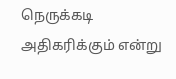நெருக்கடி அதிகரிக்கும் என்று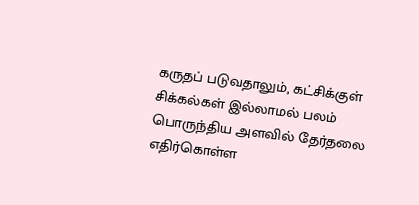கருதப் படுவதாலும், கட்சிக்குள் சிக்கல்கள் இல்லாமல் பலம் பொருந்திய அளவில் தேர்தலை எதிர்கொள்ள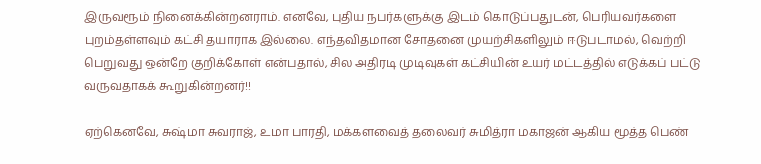இருவரூம் நினைக்கின்றனராம். எனவே, புதிய நபர்களுக்கு இடம் கொடுப்பதுடன், பெரியவர்களை புறம்தள்ளவும் கட்சி தயாராக இல்லை. எந்தவிதமான சோதனை முயற்சிகளிலும் ஈடுபடாமல், வெற்றி பெறுவது ஒன்றே குறிக்கோள் என்பதால், சில அதிரடி முடிவுகள் கட்சியின் உயர் மட்டத்தில் எடுக்கப் பட்டு வருவதாகக் கூறுகின்றனர்!!

ஏற்கெனவே, சுஷ்மா சுவராஜ், உமா பாரதி, மக்களவைத் தலைவர் சுமித்ரா மகாஜன் ஆகிய மூத்த பெண்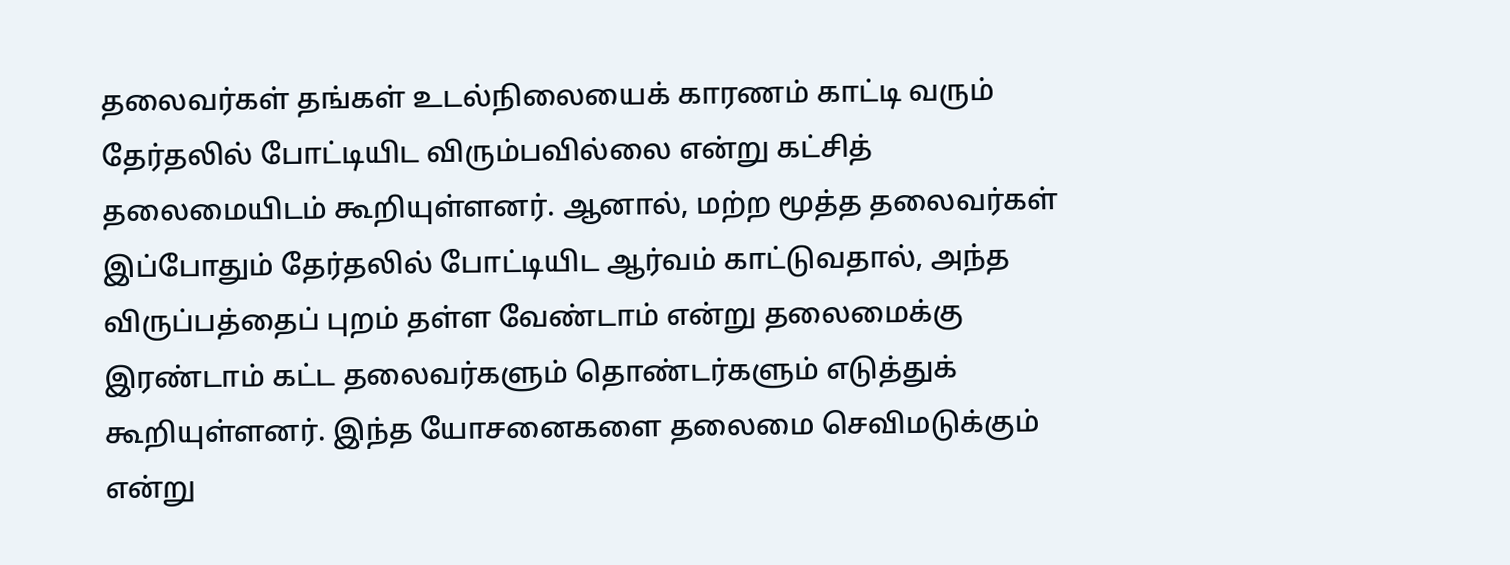தலைவர்கள் தங்கள் உடல்நிலையைக் காரணம் காட்டி வரும் தேர்தலில் போட்டியிட விரும்பவில்லை என்று கட்சித் தலைமையிடம் கூறியுள்ளனர். ஆனால், மற்ற மூத்த தலைவர்கள் இப்போதும் தேர்தலில் போட்டியிட ஆர்வம் காட்டுவதால், அந்த விருப்பத்தைப் புறம் தள்ள வேண்டாம் என்று தலைமைக்கு இரண்டாம் கட்ட தலைவர்களும் தொண்டர்களும் எடுத்துக் கூறியுள்ளனர். இந்த யோசனைகளை தலைமை செவிமடுக்கும் என்று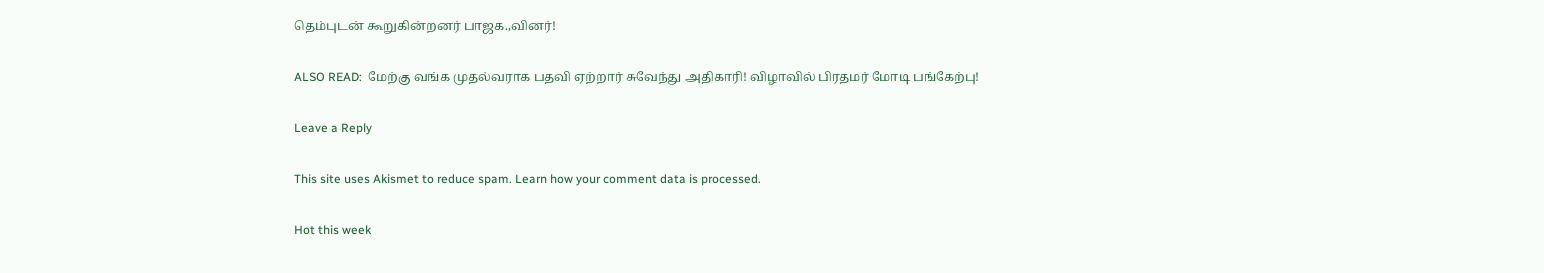தெம்புடன் கூறுகின்றனர் பாஜக.,வினர்!

ALSO READ:  மேற்கு வங்க முதல்வராக பதவி ஏற்றார் சுவேந்து அதிகாரி! விழாவில் பிரதமர் மோடி பங்கேற்பு!

Leave a Reply

This site uses Akismet to reduce spam. Learn how your comment data is processed.

Hot this week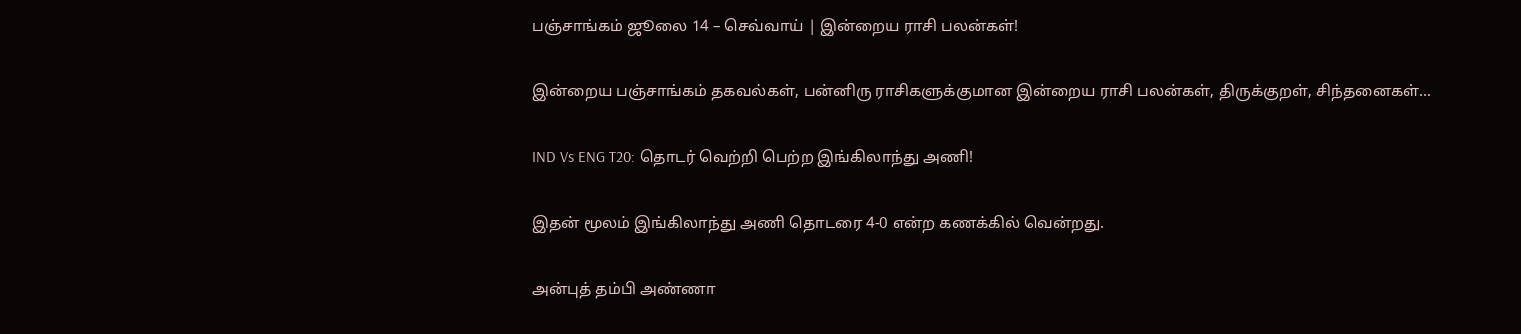பஞ்சாங்கம் ஜூலை 14 – செவ்வாய் | இன்றைய ராசி பலன்கள்!

இன்றைய பஞ்சாங்கம் தகவல்கள், பன்னிரு ராசிகளுக்குமான இன்றைய ராசி பலன்கள், திருக்குறள், சிந்தனைகள்...

IND Vs ENG T20: தொடர் வெற்றி பெற்ற இங்கிலாந்து அணி!

இதன் மூலம் இங்கிலாந்து அணி தொடரை 4-0 என்ற கணக்கில் வென்றது.

அன்புத் தம்பி அண்ணா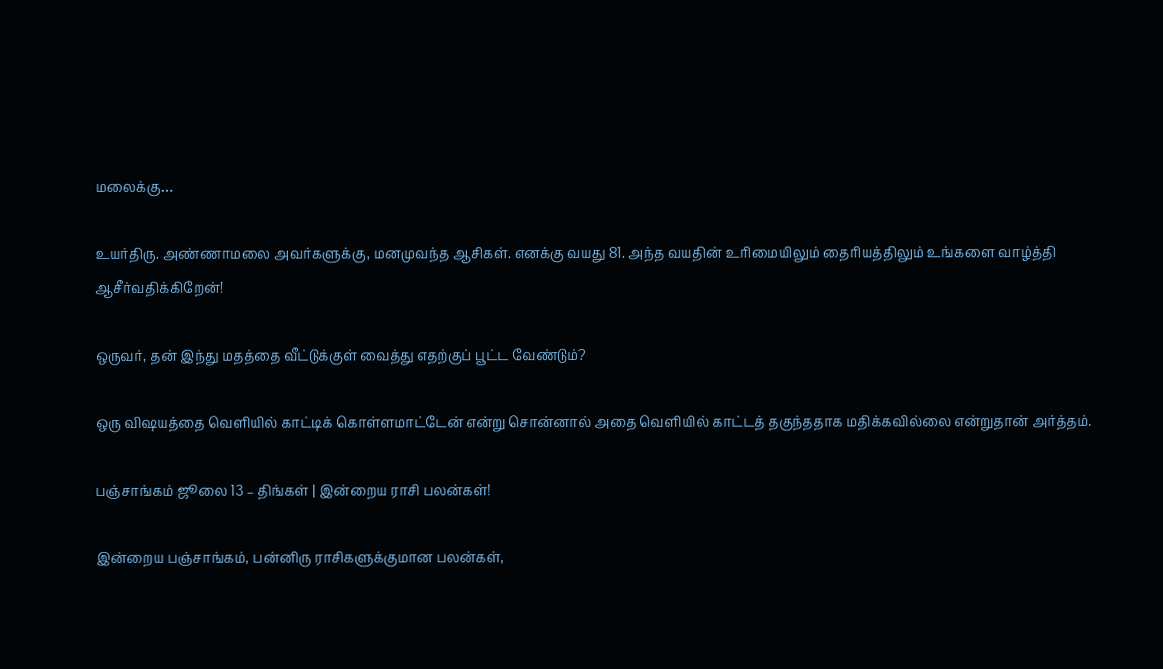மலைக்கு…

உயர்திரு. அண்ணாமலை அவர்களுக்கு, மனமுவந்த ஆசிகள். எனக்கு வயது 81. அந்த வயதின் உரிமையிலும் தைரியத்திலும் உங்களை வாழ்த்தி ஆசீர்வதிக்கிறேன்!

ஒருவர், தன் இந்து மதத்தை வீட்டுக்குள் வைத்து எதற்குப் பூட்ட வேண்டும்?

ஒரு விஷயத்தை வெளியில் காட்டிக் கொள்ளமாட்டேன் என்று சொன்னால் அதை வெளியில் காட்டத் தகுந்ததாக மதிக்கவில்லை என்றுதான் அர்த்தம்.

பஞ்சாங்கம் ஜூலை 13 – திங்கள் | இன்றைய ராசி பலன்கள்!

இன்றைய பஞ்சாங்கம், பன்னிரு ராசிகளுக்குமான பலன்கள்,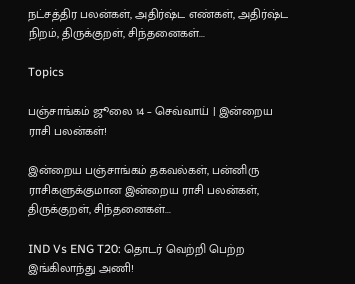நட்சத்திர பலன்கள், அதிர்ஷ்ட எண்கள், அதிர்ஷ்ட நிறம், திருக்குறள், சிந்தனைகள்...

Topics

பஞ்சாங்கம் ஜூலை 14 – செவ்வாய் | இன்றைய ராசி பலன்கள்!

இன்றைய பஞ்சாங்கம் தகவல்கள், பன்னிரு ராசிகளுக்குமான இன்றைய ராசி பலன்கள், திருக்குறள், சிந்தனைகள்...

IND Vs ENG T20: தொடர் வெற்றி பெற்ற இங்கிலாந்து அணி!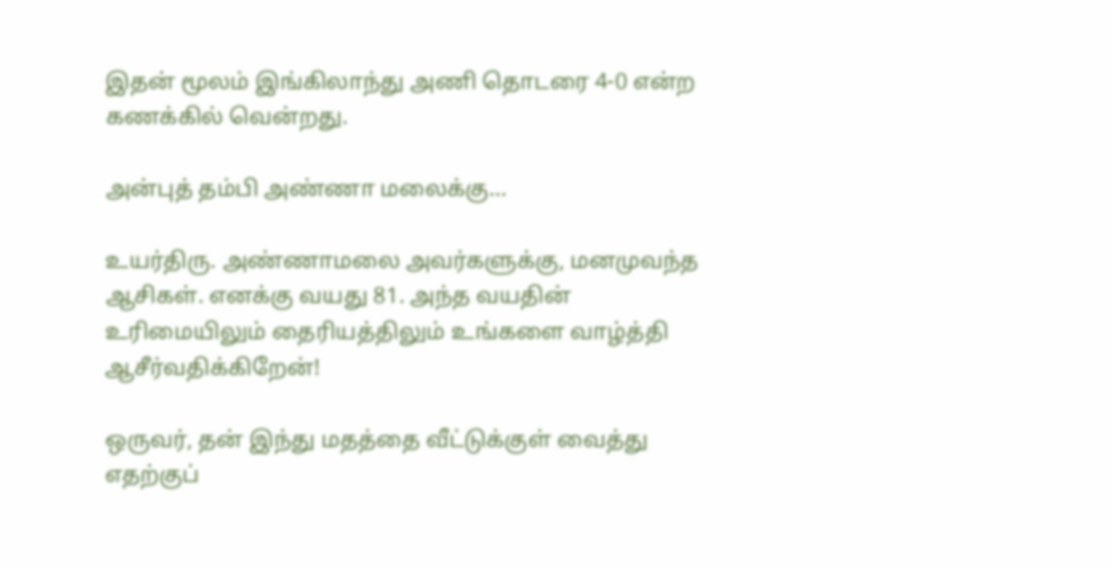இதன் மூலம் இங்கிலாந்து அணி தொடரை 4-0 என்ற கணக்கில் வென்றது.

அன்புத் தம்பி அண்ணா மலைக்கு…

உயர்திரு. அண்ணாமலை அவர்களுக்கு, மனமுவந்த ஆசிகள். எனக்கு வயது 81. அந்த வயதின் உரிமையிலும் தைரியத்திலும் உங்களை வாழ்த்தி ஆசீர்வதிக்கிறேன்!

ஒருவர், தன் இந்து மதத்தை வீட்டுக்குள் வைத்து எதற்குப்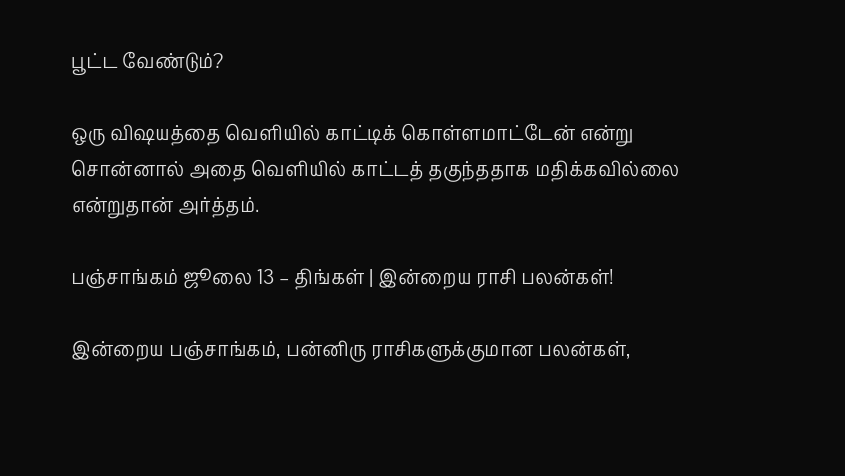பூட்ட வேண்டும்?

ஒரு விஷயத்தை வெளியில் காட்டிக் கொள்ளமாட்டேன் என்று சொன்னால் அதை வெளியில் காட்டத் தகுந்ததாக மதிக்கவில்லை என்றுதான் அர்த்தம்.

பஞ்சாங்கம் ஜூலை 13 – திங்கள் | இன்றைய ராசி பலன்கள்!

இன்றைய பஞ்சாங்கம், பன்னிரு ராசிகளுக்குமான பலன்கள்,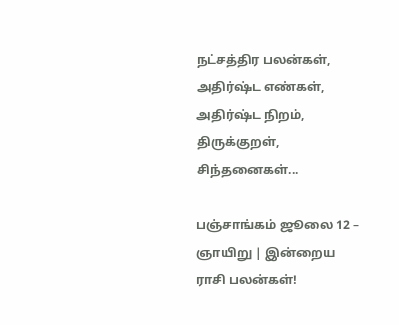நட்சத்திர பலன்கள், அதிர்ஷ்ட எண்கள், அதிர்ஷ்ட நிறம், திருக்குறள், சிந்தனைகள்...

பஞ்சாங்கம் ஜூலை 12 – ஞாயிறு | இன்றைய ராசி பலன்கள்!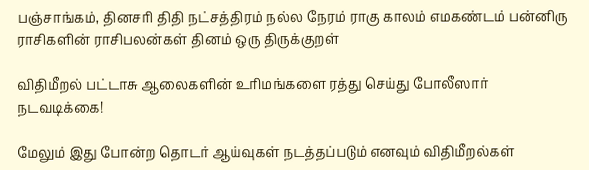பஞ்சாங்கம், தினசரி திதி நட்சத்திரம் நல்ல நேரம் ராகு காலம் எமகண்டம் பன்னிரு ராசிகளின் ராசிபலன்கள் தினம் ஒரு திருக்குறள்

விதிமீறல் பட்டாசு ஆலைகளின் உரிமங்களை ரத்து செய்து போலீஸார் நடவடிக்கை!

மேலும் இது போன்ற தொடர் ஆய்வுகள் நடத்தப்படும் எனவும் விதிமீறல்கள்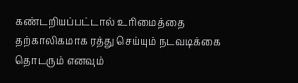கண்டறியப்பட்டால் உரிமைத்தை தற்காலிகமாக ரத்து செய்யும் நடவடிக்கை தொடரும் எனவும்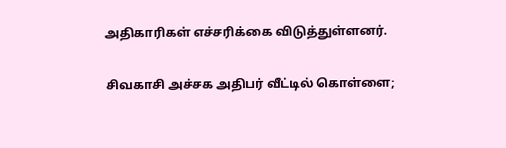அதிகாரிகள் எச்சரிக்கை விடுத்துள்ளனர்.

சிவகாசி அச்சக அதிபர் வீட்டில் கொள்ளை;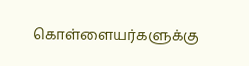கொள்ளையர்களுக்கு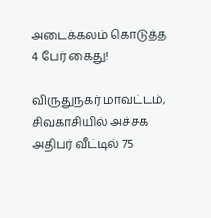அடைக்கலம் கொடுத்த 4 பேர் கைது!

விருதுநகர் மாவட்டம், சிவகாசியில் அச்சக அதிபர் வீட்டில் 75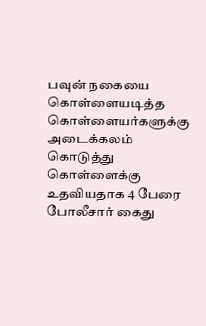பவுன் நகையை கொள்ளையடித்த கொள்ளையர்களுக்கு அடைக்கலம் கொடுத்து கொள்ளைக்கு உதவியதாக 4 பேரை போலீசார் கைது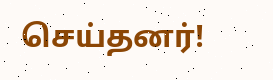செய்தனர்!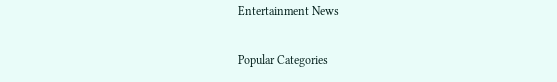Entertainment News

Popular Categories